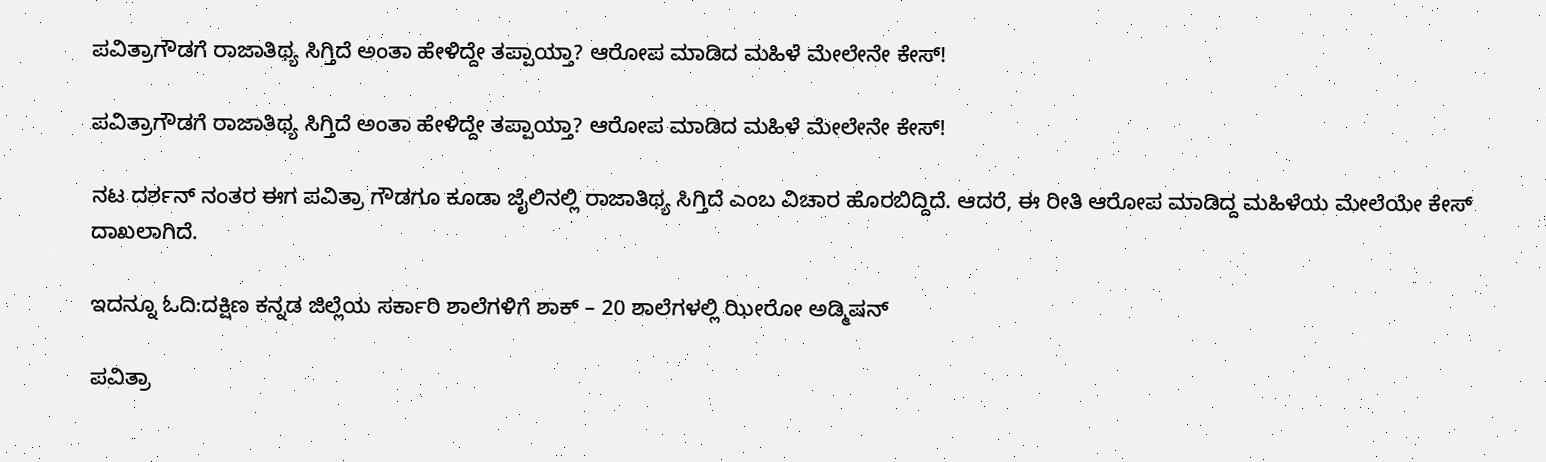ಪವಿತ್ರಾಗೌಡಗೆ ರಾಜಾತಿಥ್ಯ ಸಿಗ್ತಿದೆ ಅಂತಾ ಹೇಳಿದ್ದೇ ತಪ್ಪಾಯ್ತಾ? ಆರೋಪ ಮಾಡಿದ ಮಹಿಳೆ ಮೇಲೇನೇ ಕೇಸ್!

ಪವಿತ್ರಾಗೌಡಗೆ ರಾಜಾತಿಥ್ಯ ಸಿಗ್ತಿದೆ ಅಂತಾ ಹೇಳಿದ್ದೇ ತಪ್ಪಾಯ್ತಾ? ಆರೋಪ ಮಾಡಿದ ಮಹಿಳೆ ಮೇಲೇನೇ ಕೇಸ್!

ನಟ ದರ್ಶನ್‌ ನಂತರ ಈಗ ಪವಿತ್ರಾ ಗೌಡಗೂ ಕೂಡಾ ಜೈಲಿನಲ್ಲಿ ರಾಜಾತಿಥ್ಯ ಸಿಗ್ತಿದೆ ಎಂಬ ವಿಚಾರ ಹೊರಬಿದ್ದಿದೆ. ಆದರೆ, ಈ ರೀತಿ ಆರೋಪ ಮಾಡಿದ್ದ ಮಹಿಳೆಯ ಮೇಲೆಯೇ ಕೇಸ್ ದಾಖಲಾಗಿದೆ.

ಇದನ್ನೂ ಓದಿ:ದಕ್ಷಿಣ ಕನ್ನಡ ಜಿಲ್ಲೆಯ ಸರ್ಕಾರಿ ಶಾಲೆಗಳಿಗೆ ಶಾಕ್ – 20 ಶಾಲೆಗಳಲ್ಲಿ ಝೀರೋ ಅಡ್ಮಿಷನ್

ಪವಿತ್ರಾ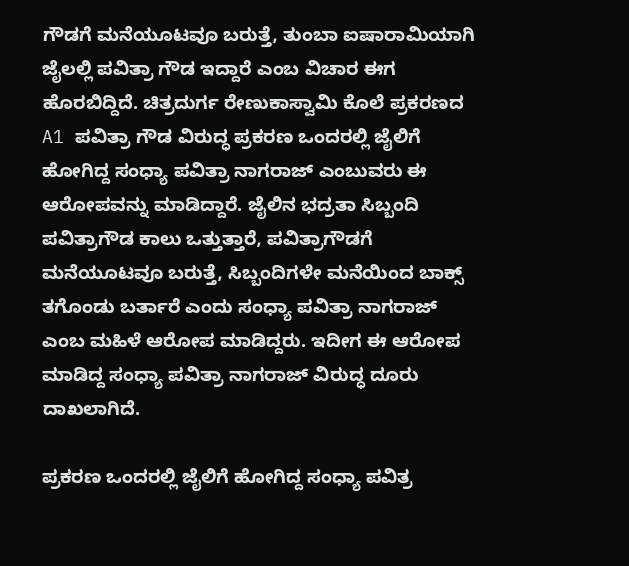ಗೌಡಗೆ ಮನೆಯೂಟವೂ ಬರುತ್ತೆ, ತುಂಬಾ ಐಷಾರಾಮಿಯಾಗಿ ಜೈಲಲ್ಲಿ ಪವಿತ್ರಾ ಗೌಡ ಇದ್ದಾರೆ ಎಂಬ ವಿಚಾರ ಈಗ ಹೊರಬಿದ್ದಿದೆ. ಚಿತ್ರದುರ್ಗ ರೇಣುಕಾಸ್ವಾಮಿ ಕೊಲೆ‌ ಪ್ರಕರಣದ A1 ಪವಿತ್ರಾ ಗೌಡ ವಿರುದ್ಧ ಪ್ರಕರಣ ಒಂದರಲ್ಲಿ ಜೈಲಿಗೆ ಹೋಗಿದ್ದ ಸಂಧ್ಯಾ ಪವಿತ್ರಾ ನಾಗರಾಜ್ ಎಂಬುವರು ಈ ಆರೋಪವನ್ನು ಮಾಡಿದ್ದಾರೆ. ಜೈಲಿನ ಭದ್ರತಾ ಸಿಬ್ಬಂದಿ ಪವಿತ್ರಾಗೌಡ ಕಾಲು ಒತ್ತುತ್ತಾರೆ, ಪವಿತ್ರಾಗೌಡಗೆ ಮನೆಯೂಟವೂ ಬರುತ್ತೆ, ಸಿಬ್ಬಂದಿಗಳೇ ಮನೆಯಿಂದ ಬಾಕ್ಸ್ ತಗೊಂಡು ಬರ್ತಾರೆ ಎಂದು ಸಂಧ್ಯಾ ಪವಿತ್ರಾ ನಾಗರಾಜ್ ಎಂಬ ಮಹಿಳೆ ಆರೋಪ ಮಾಡಿದ್ದರು. ಇದೀಗ ಈ ಆರೋಪ ಮಾಡಿದ್ದ ಸಂಧ್ಯಾ ಪವಿತ್ರಾ ನಾಗರಾಜ್ ವಿರುದ್ಧ ದೂರು ದಾಖಲಾಗಿದೆ.

ಪ್ರಕರಣ ಒಂದರಲ್ಲಿ ಜೈಲಿಗೆ ಹೋಗಿದ್ದ ಸಂಧ್ಯಾ ಪವಿತ್ರ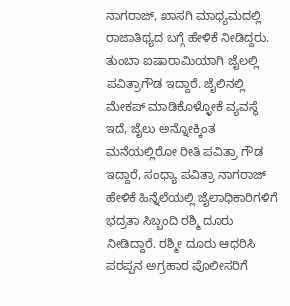ನಾಗರಾಜ್, ಖಾಸಗಿ ಮಾಧ್ಯಮದಲ್ಲಿ ರಾಜಾತಿಥ್ಯದ ಬಗ್ಗೆ ಹೇಳಿಕೆ ನೀಡಿದ್ದರು. ತುಂಬಾ ಐಷಾರಾಮಿಯಾಗಿ ಜೈಲಲ್ಲಿ ಪವಿತ್ರಾಗೌಡ ಇದ್ದಾರೆ. ಜೈಲಿನಲ್ಲಿ ಮೇಕಪ್ ಮಾಡಿಕೊಳ್ಳೋಕೆ ವ್ಯವಸ್ಥೆ ಇದೆ, ಜೈಲು ಅನ್ನೋಕ್ಕಿಂತ ಮನೆಯಲ್ಲಿರೋ ರೀತಿ ಪವಿತ್ರಾ ಗೌಡ ಇದ್ದಾರೆ, ಸಂಧ್ಯಾ ಪವಿತ್ರಾ ನಾಗರಾಜ್ ಹೇಳಿಕೆ ಹಿನ್ನೆಲೆಯಲ್ಲಿ ಜೈಲಾಧಿಕಾರಿಗಳಿಗೆ ಭದ್ರತಾ ಸಿಬ್ಬಂದಿ ರಶ್ಮಿ ದೂರು ನೀಡಿದ್ದಾರೆ. ರಶ್ಮೀ ದೂರು ಆಧರಿಸಿ ಪರಪ್ಪನ ಅಗ್ರಹಾರ ಪೊಲೀಸರಿಗೆ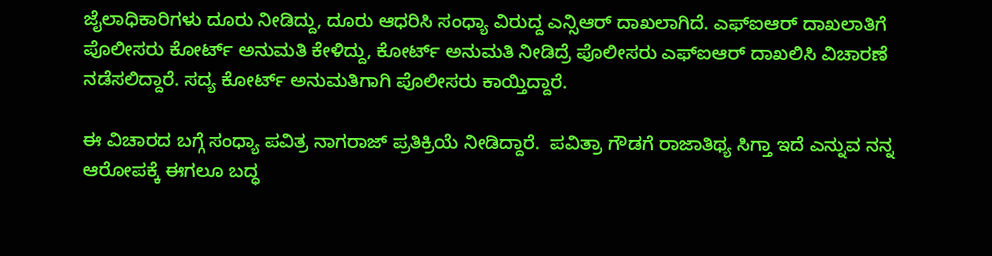ಜೈಲಾಧಿಕಾರಿಗಳು ದೂರು ನೀಡಿದ್ದು, ದೂರು ಆಧರಿಸಿ ಸಂಧ್ಯಾ ವಿರುದ್ದ ಎನ್ಸಿಆರ್ ದಾಖಲಾಗಿದೆ. ಎಫ್ಐಆರ್ ದಾಖಲಾತಿಗೆ ಪೊಲೀಸರು ಕೋರ್ಟ್ ಅನುಮತಿ ಕೇಳಿದ್ದು, ಕೋರ್ಟ್ ಅನುಮತಿ ನೀಡಿದ್ರೆ ಪೊಲೀಸರು ಎಫ್ಐಆರ್ ದಾಖಲಿಸಿ ವಿಚಾರಣೆ ನಡೆಸಲಿದ್ದಾರೆ. ಸದ್ಯ ಕೋರ್ಟ್ ಅನುಮತಿಗಾಗಿ ಪೊಲೀಸರು ಕಾಯ್ತಿದ್ದಾರೆ.

ಈ ವಿಚಾರದ ಬಗ್ಗೆ ಸಂಧ್ಯಾ ಪವಿತ್ರ ನಾಗರಾಜ್ ಪ್ರತಿಕ್ರಿಯೆ ನೀಡಿದ್ದಾರೆ.  ಪವಿತ್ರಾ ಗೌಡಗೆ ರಾಜಾತಿಥ್ಯ ಸಿಗ್ತಾ ಇದೆ ಎನ್ನುವ ನನ್ನ ಆರೋಪಕ್ಕೆ ಈಗಲೂ ಬದ್ಧ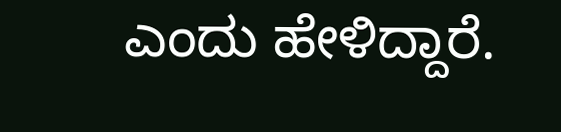ಎಂದು ಹೇಳಿದ್ದಾರೆ.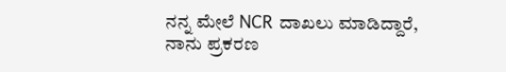ನನ್ನ ಮೇಲೆ NCR ದಾಖಲು ಮಾಡಿದ್ದಾರೆ, ನಾನು ಪ್ರಕರಣ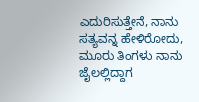ಎದುರಿಸುತ್ತೇನೆ, ನಾನು ಸತ್ಯವನ್ನ ಹೇಳಿರೋದು, ಮೂರು ತಿಂಗಳು ನಾನು ಜೈಲಲ್ಲಿದ್ದಾಗ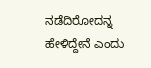ನಡೆದಿರೋದನ್ನ ಹೇಳಿದ್ದೇನೆ ಎಂದು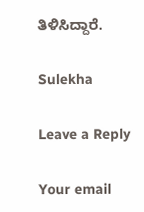ತಿಳಿಸಿದ್ದಾರೆ.

Sulekha

Leave a Reply

Your email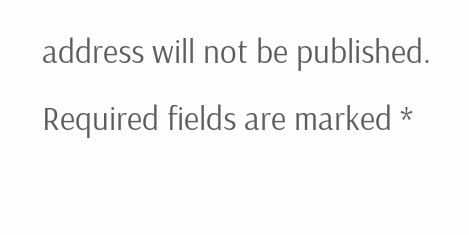address will not be published. Required fields are marked *